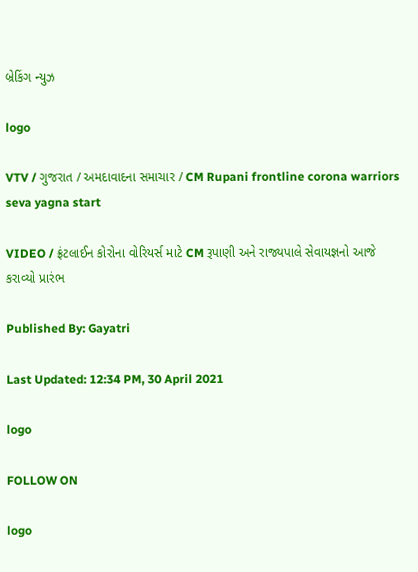બ્રેકિંગ ન્યુઝ

logo

VTV / ગુજરાત / અમદાવાદના સમાચાર / CM Rupani frontline corona warriors seva yagna start

VIDEO / ફ્રંટલાઈન કોરોના વોરિયર્સ માટે CM રૂપાણી અને રાજ્યપાલે સેવાયજ્ઞનો આજે કરાવ્યો પ્રારંભ

Published By: Gayatri

Last Updated: 12:34 PM, 30 April 2021

logo

FOLLOW ON

logo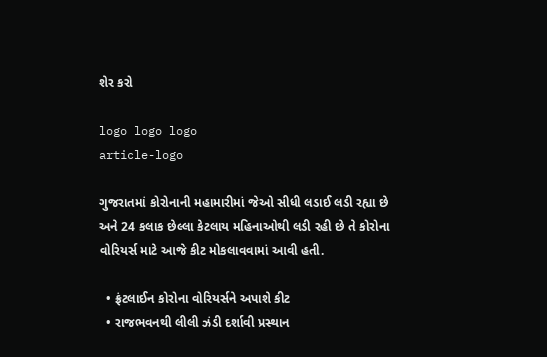શેર કરો

logo logo logo
article-logo

ગુજરાતમાં કોરોનાની મહામારીમાં જેઓ સીધી લડાઈ લડી રહ્યા છે અને 24 કલાક છેલ્લા કેટલાય મહિનાઓથી લડી રહી છે તે કોરોના વોરિયર્સ માટે આજે કીટ મોકલાવવામાં આવી હતી.

  • ફ્રંટલાઈન કોરોના વોરિયર્સને અપાશે કીટ
  • રાજભવનથી લીલી ઝંડી દર્શાવી પ્રસ્થાન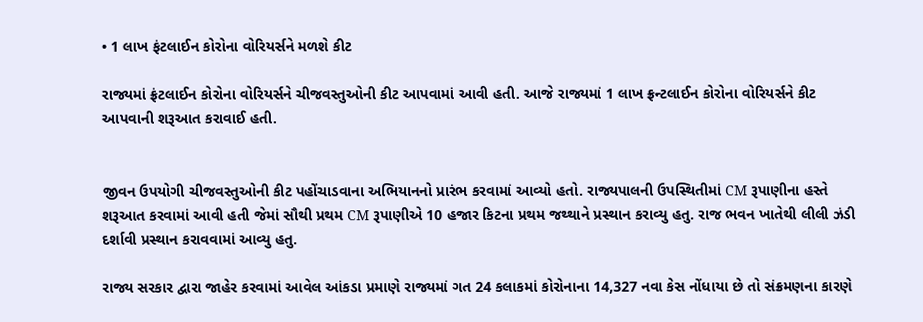• 1 લાખ ફંટલાઈન કોરોના વોરિયર્સને મળશે કીટ

રાજ્યમાં ફ્રંટલાઈન કોરોના વોરિયર્સને ચીજવસ્તુઓની કીટ આપવામાં આવી હતી. આજે રાજ્યમાં 1 લાખ ફ્રન્ટલાઈન કોરોના વોરિયર્સને કીટ આપવાની શરૂઆત કરાવાઈ હતી.


જીવન ઉપયોગી ચીજવસ્તુઓની કીટ પહોંચાડવાના અભિયાનનો પ્રારંભ કરવામાં આવ્યો હતો. રાજ્યપાલની ઉપસ્થિતીમાં CM રૂપાણીના હસ્તે  શરૂઆત કરવામાં આવી હતી જેમાં સૌથી પ્રથમ CM રૂપાણીએ 10 હજાર કિટના પ્રથમ જથ્થાને પ્રસ્થાન કરાવ્યુ હતુ. રાજ ભવન ખાતેથી લીલી ઝંડી દર્શાવી પ્રસ્થાન કરાવવામાં આવ્યુ હતુ.

રાજ્ય સરકાર દ્વારા જાહેર કરવામાં આવેલ આંકડા પ્રમાણે રાજ્યમાં ગત 24 કલાકમાં કોરોનાના 14,327 નવા કેસ નોંધાયા છે તો સંક્રમણના કારણે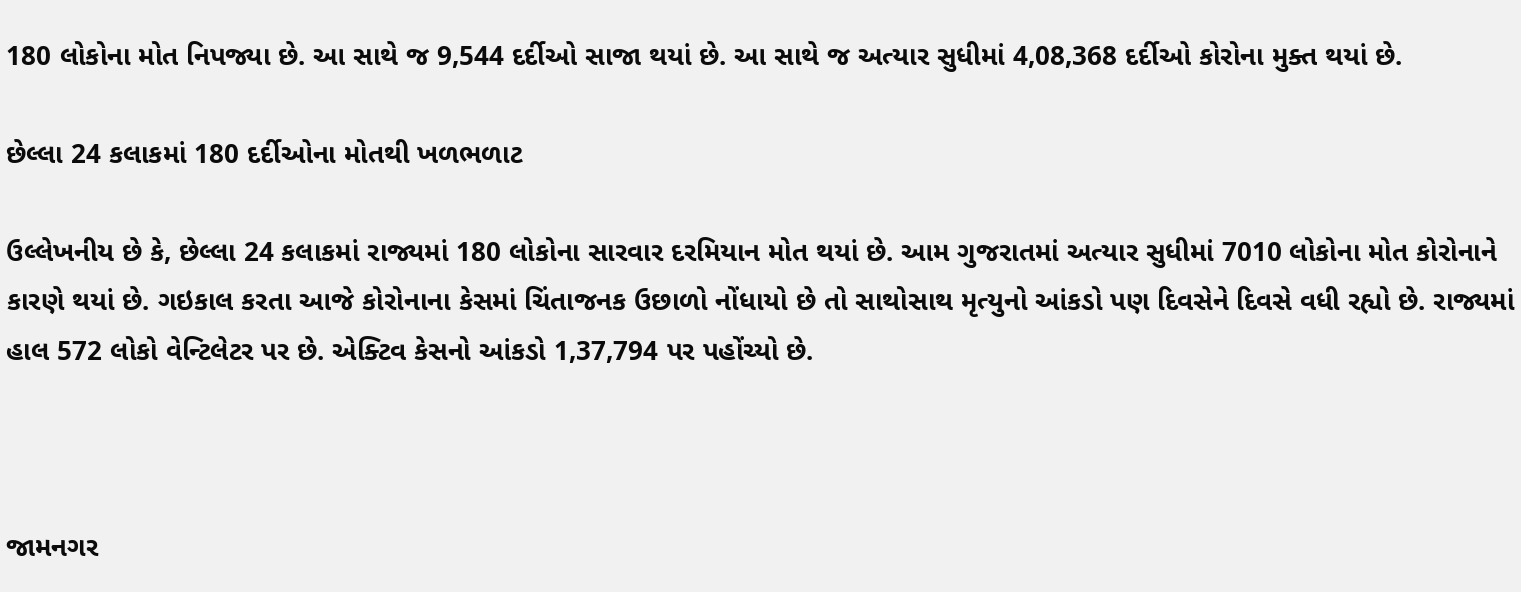180 લોકોના મોત નિપજ્યા છે. આ સાથે જ 9,544 દર્દીઓ સાજા થયાં છે. આ સાથે જ અત્યાર સુધીમાં 4,08,368 દર્દીઓ કોરોના મુક્ત થયાં છે.

છેલ્લા 24 કલાકમાં 180 દર્દીઓના મોતથી ખળભળાટ

ઉલ્લેખનીય છે કે, છેલ્લા 24 કલાકમાં રાજ્યમાં 180 લોકોના સારવાર દરમિયાન મોત થયાં છે. આમ ગુજરાતમાં અત્યાર સુધીમાં 7010 લોકોના મોત કોરોનાને કારણે થયાં છે. ગઇકાલ કરતા આજે કોરોનાના કેસમાં ચિંતાજનક ઉછાળો નોંધાયો છે તો સાથોસાથ મૃત્યુનો આંકડો પણ દિવસેને દિવસે વધી રહ્યો છે. રાજ્યમાં હાલ 572 લોકો વેન્ટિલેટર પર છે. એક્ટિવ કેસનો આંકડો 1,37,794 પર પહોંચ્યો છે.



જામનગર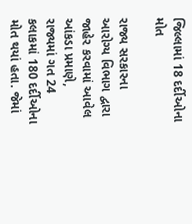જિલ્લામાં 18 દર્દીઓના મોત

રાજ્ય સરકારના આરોગ્ય વિભાગ દ્વારા જાહેર કરવામાં આવેલ આંકડા પ્રમાણે, રાજ્યમાં ગત 24 કલાકમાં 180 દર્દીઓના મોત થયાં હતા. જેમાં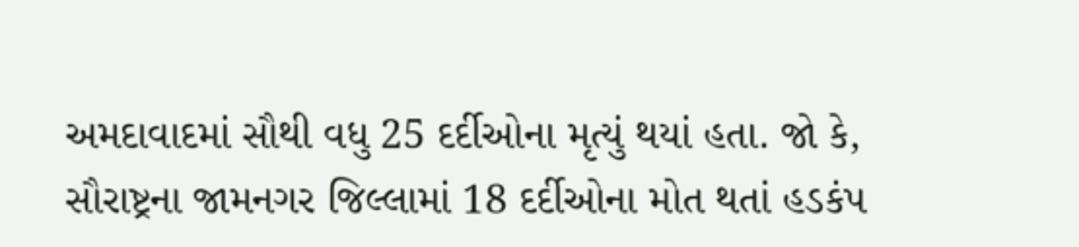અમદાવાદમાં સૌથી વધુ 25 દર્દીઓના મૃત્યું થયાં હતા. જો કે, સૌરાષ્ટ્રના જામનગર જિલ્લામાં 18 દર્દીઓના મોત થતાં હડકંપ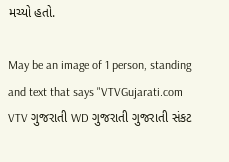મચ્યો હતો.

May be an image of 1 person, standing and text that says "VTVGujarati.com VTV ગુજરાતી WD ગુજરાતી ગુજરાતી સંકટ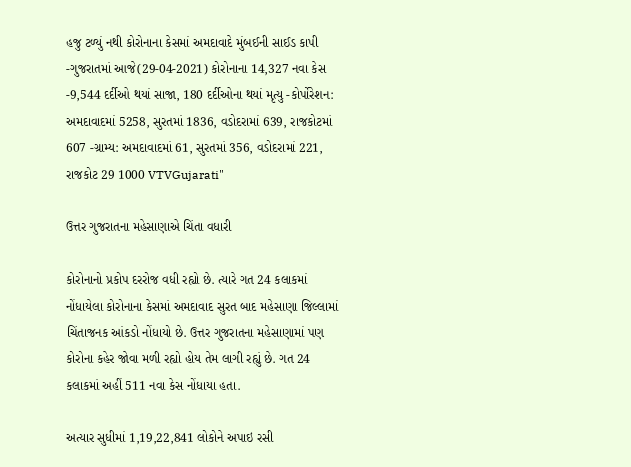હજુ ટળ્યું નથી કોરોનાના કેસમાં અમદાવાદે મુંબઈની સાઈડ કાપી -ગુજરાતમાં આજે(29-04-2021) કોરોનાના 14,327 નવા કેસ -9,544 દર્દીઓ થયાં સાજા, 180 દર્દીઓના થયાં મૃત્યુ -કોર્પોરેશન: અમદાવાદમાં 5258, સુરતમાં 1836, વડોદરામાં 639, રાજકોટમાં 607 -ગ્રામ્ય: અમદાવાદમાં 61, સુરતમાં 356, વડોદરામાં 221, રાજકોટ 29 1000 VTVGujarati"

ઉત્તર ગુજરાતના મહેસાણાએ ચિંતા વધારી

કોરોનાનો પ્રકોપ દરરોજ વધી રહ્યો છે. ત્યારે ગત 24 કલાકમાં નોંધાયેલા કોરોનાના કેસમાં અમદાવાદ સુરત બાદ મહેસાણા જિલ્લામાં ચિંતાજનક આંકડો નોંધાયો છે. ઉત્તર ગુજરાતના મહેસાણામાં પણ કોરોના કહેર જોવા મળી રહ્યો હોય તેમ લાગી રહ્યું છે. ગત 24 કલાકમાં અહીં 511 નવા કેસ નોંધાયા હતા.

અત્યાર સુધીમાં 1,19,22,841 લોકોને અપાઇ રસી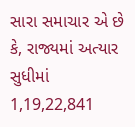સારા સમાચાર એ છે કે, રાજ્યમાં અત્યાર સુધીમાં 1,19,22,841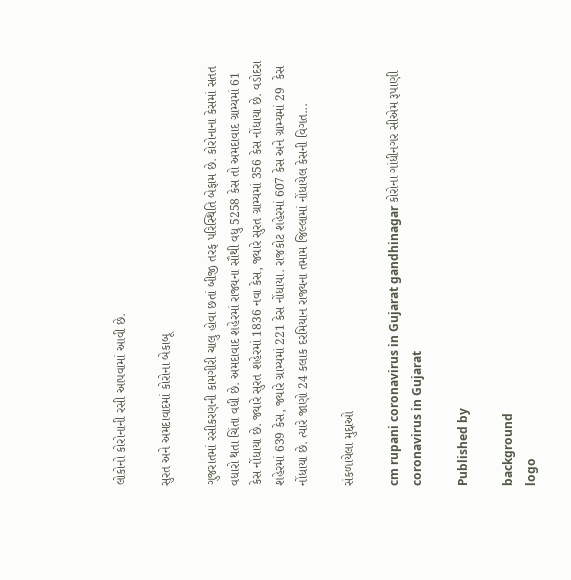લોકોનો કોરોનાની રસી આપવામાં આવી છે.

સુરત અને અમદાવાદમાં કોરોના બેકાબૂ

ગુજરાતમાં રસીકરણની કામગીરી ચાલુ હોવા છતાં બીજી તરફ પરિસ્થિતિ બેફામ છે. કોરોનાના કેસમાં સતત વધારો થતા ચિંતા વધી છે. અમદાવાદ શહેરમાં રાજ્યના સૌથી વધુ 5258 કેસ તો અમદાવાદ ગ્રામ્યમાં 61 કેસ નોંધાયા છે. જ્યારે સુરત શહેરમાં 1836 નવા કેસ, જ્યારે સુરત ગ્રામ્યમાં 356 કેસ નોંધાયા છે. વડોદરા શહેરમાં 639 કેસ, જ્યારે ગ્રામ્યમાં 221 કેસ નોંધાયા. રાજકોટ શહેરમાં 607 કેસ અને ગ્રામ્યમાં 29  કેસ નોંધાયા છે. ત્યારે જાણો 24 કલાક દરમિયાન રાજ્યના તમામ જિલ્લામાં નોંધાયેલ કેસની વિગત...

સંકળાયેલા મુદ્દાઓ

cm rupani coronavirus in Gujarat gandhinagar કોરોના ગાંધીનગર સીએમ રૂપાણી coronavirus in Gujarat

Published by

background
logo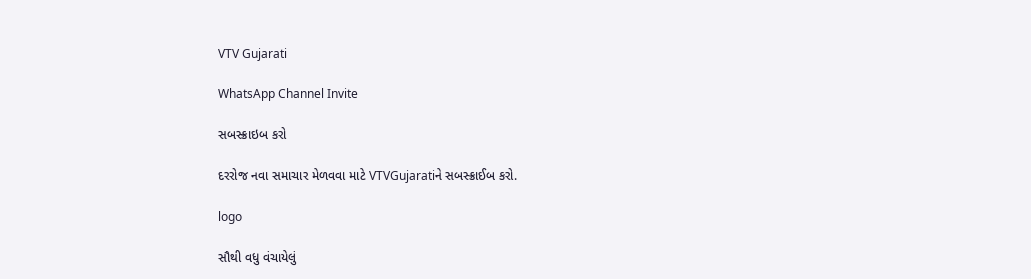VTV Gujarati

WhatsApp Channel Invite

સબસ્ક્રાઇબ કરો

દરરોજ નવા સમાચાર મેળવવા માટે VTVGujaratiને સબસ્ક્રાઈબ કરો.

logo

સૌથી વધુ વંચાયેલું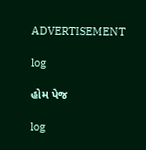ADVERTISEMENT

log

હોમ પેજ

log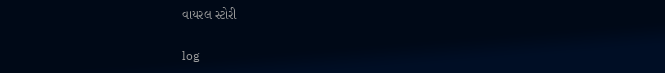વાયરલ સ્ટોરી

log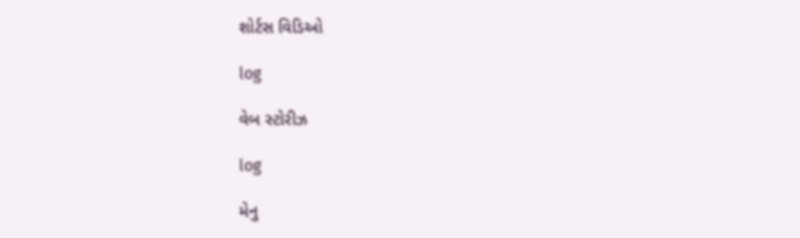શોર્ટસ વિડિઓ

log

વેબ સ્ટોરીઝ

log

મેનુ